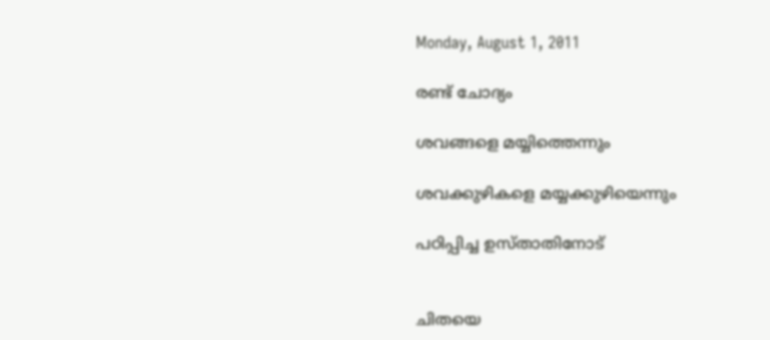Monday, August 1, 2011

രണ്ട്‌ ചോദ്യം

ശവങ്ങളെ മയ്യിത്തെന്നും

ശവക്കുഴികളെ മയ്യക്കുഴിയെന്നും

പഠിപ്പിച്ച ഉസ്താതിനോട്


ചിതയെ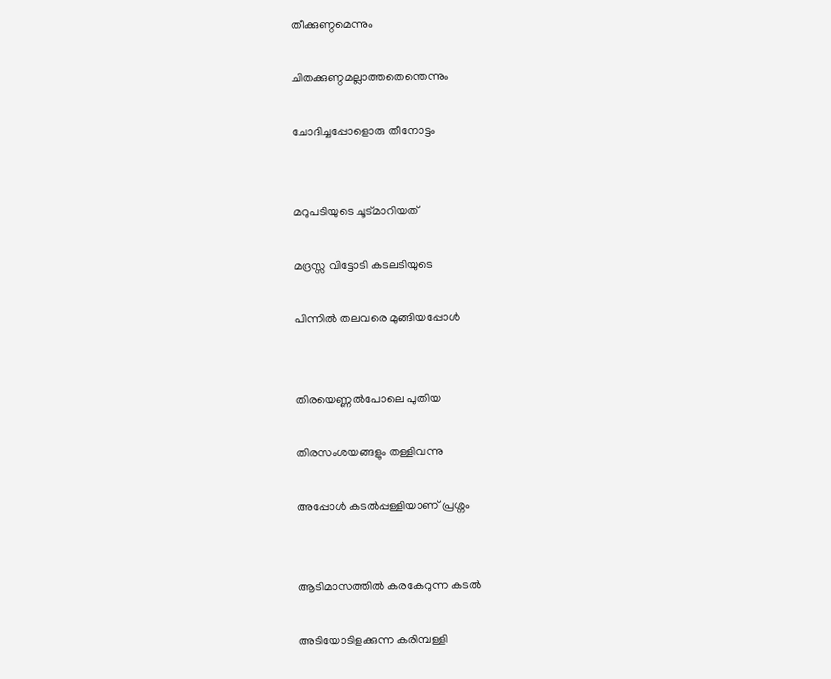തീക്കുണ്ഠമെന്നും

ചിതക്കുണ്ഠമല്ലാത്തതെന്തെന്നും

ചോദിച്ചപ്പോളൊരു തീനോട്ടം


മറുപടിയുടെ ചൂട്മാറിയത്‌

മദ്രസ്സ വിട്ടോടി കടലടിയുടെ

പിന്നില്‍ തലവരെ മുങ്ങിയപ്പോള്‍


തിരയെണ്ണല്‍പോലെ പുതിയ

തിരസംശയങ്ങളും തള്ളിവന്നു

അപ്പോള്‍ കടല്‍പ്പള്ളിയാണ് പ്രശ്നം


ആടിമാസത്തില്‍ കരകേറുന്ന കടല്‍

അടിയോടിളക്കുന്ന കരിമ്പള്ളി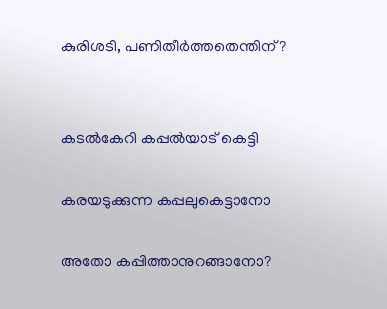കുരിശടി, പണിതീര്‍ത്തതെന്തിന്?


കടല്‍കേറി കപ്പല്‍യാട് കെട്ടി

കരയടുക്കുന്ന കപ്പലുകെട്ടാനോ

അതോ കപ്പിത്താനുറങ്ങാനോ?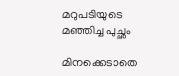മറുപടിയുടെ മഞ്ഞിച്ച പുച്ഛം

മിനക്കെടാതെ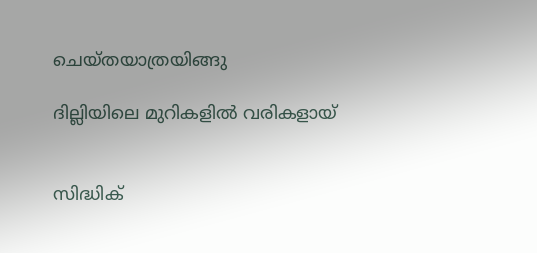ചെയ്തയാത്രയിങ്ങു

ദില്ലിയിലെ മുറികളില്‍ വരികളായ്‌


സിദ്ധിക്‌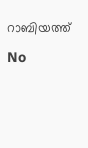റാബിയത്ത്

No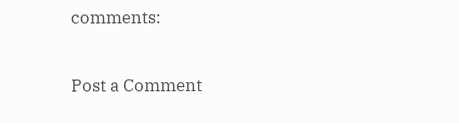comments:

Post a Comment